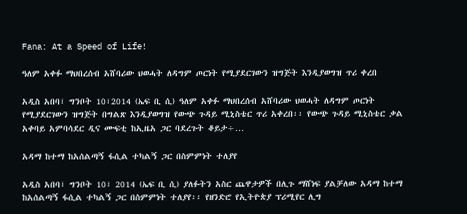Fana: At a Speed of Life!

ዓለም አቀፉ ማህበረሰብ አሸባሪው ህወሓት ለዳግም ጦርነት የሚያደርገውን ዝግጅት እንዲያወግዝ ጥሪ ቀረበ

አዲስ አበባ፣ ግንቦት 10፣2014 (ኤፍ ቢ ሲ) ዓለም አቀፉ ማህበረሰብ አሸባሪው ህወሓት ለዳግም ጦርነት የሚያደርገውን ዝግጅት በግልጽ እንዲያወግዝ የውጭ ጉዳይ ሚኒስቴር ጥሪ አቀረበ፡፡ የውጭ ጉዳይ ሚኒስቴር ቃል አቀባይ አምባሳደር ዲና ሙፍቲ ከኢዜአ ጋር ባደረጉት ቆይታ÷…

አዳማ ከተማ ከአሰልጣኝ ፋሲል ተካልኝ ጋር በስምምነት ተለያየ

አዲስ አበባ፣ ግንቦት 10፣ 2014 (ኤፍ ቢ ሲ) ያለፉትን አስር ጨዋታዎች በሊጉ ማሸነፍ ያልቻለው አዳማ ከተማ ከአሰልጣኝ ፋሲል ተካልኝ ጋር በስምምነት ተለያየ፡፡ የዘንድሮ የኢትዮጵያ ፕሪሚየር ሊግ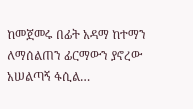ከመጀመሩ በፊት አዳማ ከተማን ለማሰልጠን ፊርማውን ያኖረው አሠልጣኝ ፋሲል…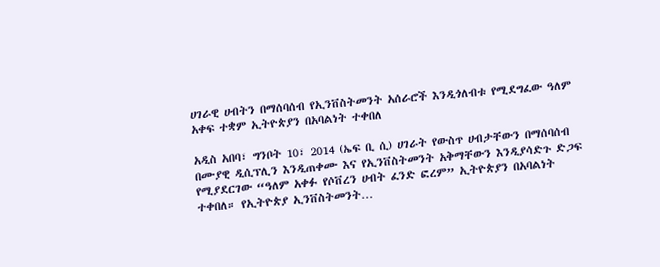ሀገራዊ ሀብትን በማሰባሰብ የኢንቨስትመንት አሰራሮች እንዲጎለብቱ የሚደግፈው ዓለም አቀፍ ተቋም ኢትዮጵያን በአባልነት ተቀበለ

አዲስ አበባ፣ ግንቦት 10፣ 2014 (ኤፍ ቢ ሲ) ሀገራት የውስጥ ሀብታቸውን በማሰባሰብ በሙያዊ ዲሲፕሊን እንዲጠቀሙ እና የኢንቨስትመንት አቅማቸውን እንዲያሳድጉ ድጋፍ የሚያደርገው “ዓለም አቀፉ የሶቨረን ሀብት ፈንድ ፎረም” ኢትዮጵያን በአባልነት ተቀበለ። የኢትዮጵያ ኢንቨስትመንት…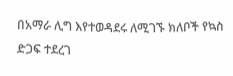በአማራ ሊግ እየተወዳደሩ ለሚገኙ ክለቦች የኳስ ድጋፍ ተደረገ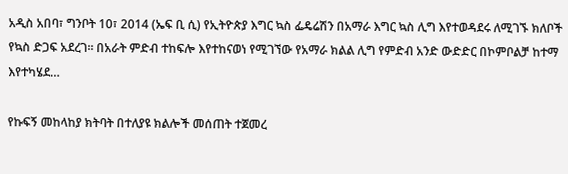አዲስ አበባ፣ ግንቦት 10፣ 2014 (ኤፍ ቢ ሲ) የኢትዮጵያ እግር ኳስ ፌዴሬሽን በአማራ እግር ኳስ ሊግ እየተወዳደሩ ለሚገኙ ክለቦች የኳስ ድጋፍ አደረገ፡፡ በአራት ምድብ ተከፍሎ እየተከናወነ የሚገኘው የአማራ ክልል ሊግ የምድብ አንድ ውድድር በኮምቦልቻ ከተማ እየተካሄደ…

የኩፍኝ መከላከያ ክትባት በተለያዩ ክልሎች መሰጠት ተጀመረ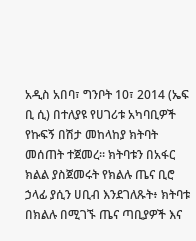አዲስ አበባ፣ ግንቦት 10፣ 2014 (ኤፍ ቢ ሲ) በተለያዩ የሀገሪቱ አካባቢዎች የኩፍኝ በሽታ መከላከያ ክትባት መሰጠት ተጀመረ። ክትባቱን በአፋር ክልል ያስጀመሩት የክልሉ ጤና ቢሮ ኃላፊ ያሲን ሀቢብ እንደገለጹት፥ ክትባቱ በክልሉ በሚገኙ ጤና ጣቢያዎች እና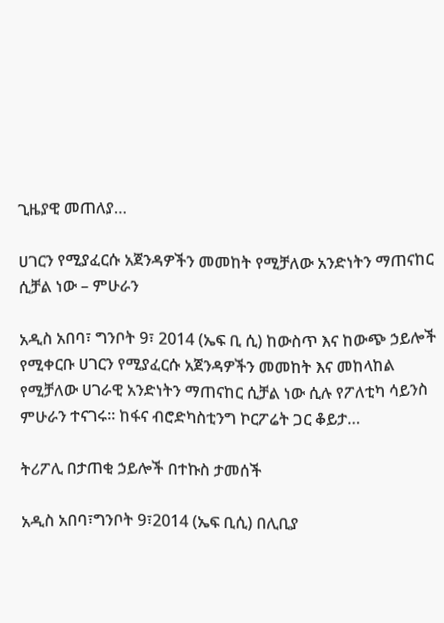ጊዜያዊ መጠለያ…

ሀገርን የሚያፈርሱ አጀንዳዎችን መመከት የሚቻለው አንድነትን ማጠናከር ሲቻል ነው – ምሁራን

አዲስ አበባ፣ ግንቦት 9፣ 2014 (ኤፍ ቢ ሲ) ከውስጥ እና ከውጭ ኃይሎች የሚቀርቡ ሀገርን የሚያፈርሱ አጀንዳዎችን መመከት እና መከላከል የሚቻለው ሀገራዊ አንድነትን ማጠናከር ሲቻል ነው ሲሉ የፖለቲካ ሳይንስ ምሁራን ተናገሩ፡፡ ከፋና ብሮድካስቲንግ ኮርፖሬት ጋር ቆይታ…

ትሪፖሊ በታጠቂ ኃይሎች በተኩስ ታመሰች

አዲስ አበባ፣ግንቦት 9፣2014 (ኤፍ ቢሲ) በሊቢያ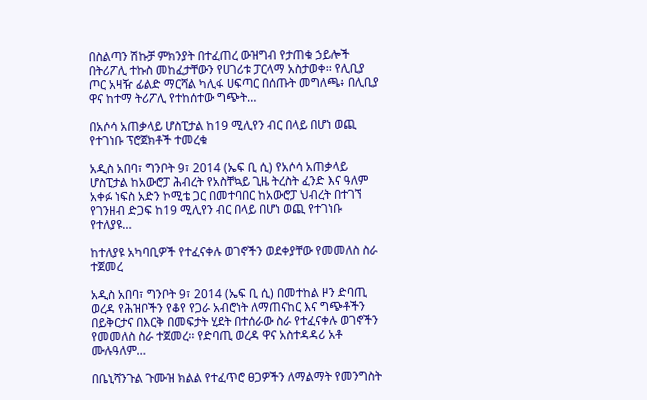በስልጣን ሽኩቻ ምክንያት በተፈጠረ ውዝግብ የታጠቁ ኃይሎች በትሪፖሊ ተኩስ መከፈታቸውን የሀገሪቱ ፓርላማ አስታወቀ፡፡ የሊቢያ ጦር አዛዥ ፊልድ ማርሻል ካሊፋ ሀፍጣር በሰጡት መግለጫ፥ በሊቢያ ዋና ከተማ ትሪፖሊ የተከሰተው ግጭት…

በአሶሳ አጠቃላይ ሆስፒታል ከ19 ሚሊየን ብር በላይ በሆነ ወጪ የተገነቡ ፕሮጀክቶች ተመረቁ

አዲስ አበባ፣ ግንቦት 9፣ 2014 (ኤፍ ቢ ሲ) የአሶሳ አጠቃላይ ሆስፒታል ከአውሮፓ ሕብረት የአስቸኳይ ጊዜ ትረስት ፈንድ እና ዓለም አቀፉ ነፍስ አድን ኮሚቴ ጋር በመተባበር ከአውሮፓ ህብረት በተገኘ የገንዘብ ድጋፍ ከ19 ሚሊየን ብር በላይ በሆነ ወጪ የተገነቡ የተለያዩ…

ከተለያዩ አካባቢዎች የተፈናቀሉ ወገኖችን ወደቀያቸው የመመለስ ስራ ተጀመረ

አዲስ አበባ፣ ግንቦት 9፣ 2014 (ኤፍ ቢ ሲ) በመተከል ዞን ድባጢ ወረዳ የሕዝቦችን የቆየ የጋራ አብሮነት ለማጠናከር እና ግጭቶችን በይቅርታና በእርቅ በመፍታት ሂደት በተሰራው ስራ የተፈናቀሉ ወገኖችን የመመለስ ስራ ተጀመረ፡፡ የድባጢ ወረዳ ዋና አስተዳዳሪ አቶ ሙሉዓለም…

በቤኒሻንጉል ጉሙዝ ክልል የተፈጥሮ ፀጋዎችን ለማልማት የመንግስት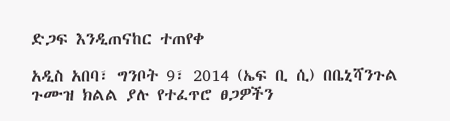ድጋፍ እንዲጠናከር ተጠየቀ

አዲስ አበባ፣ ግንቦት 9፣ 2014 (ኤፍ ቢ ሲ) በቤኒሻንጉል ጉሙዝ ክልል ያሉ የተፈጥሮ ፀጋዎችን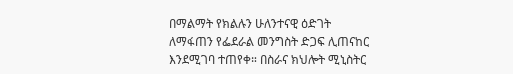በማልማት የክልሉን ሁለንተናዊ ዕድገት ለማፋጠን የፌደራል መንግስት ድጋፍ ሊጠናከር እንደሚገባ ተጠየቀ። በስራና ክህሎት ሚኒስትር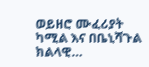ወይዘሮ ሙፈሪያት ካሚል እና በቤኒሻጉል ክልላዊ…